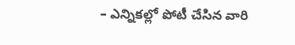– ఎన్నికల్లో పోటీ చేసిన వారి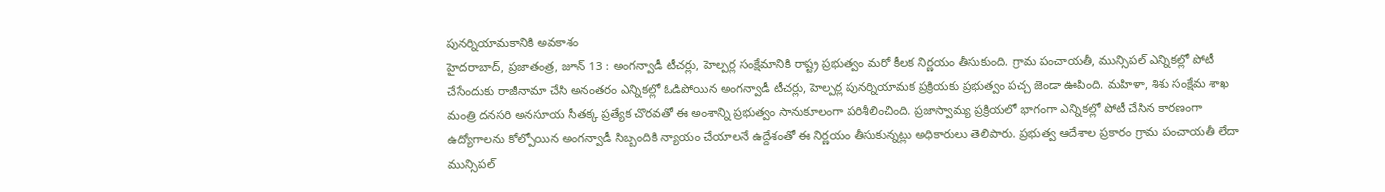పునర్నియామకానికి అవకాశం
హైదరాబాద్, ప్రజాతంత్ర, జూన్ 13 : అంగన్వాడీ టీచర్లు, హెల్పర్ల సంక్షేమానికి రాష్ట్ర ప్రభుత్వం మరో కీలక నిర్ణయం తీసుకుంది. గ్రామ పంచాయతీ, మున్సిపల్ ఎన్నికల్లో పోటీ చేసేందుకు రాజీనామా చేసి అనంతరం ఎన్నికల్లో ఓడిపోయిన అంగన్వాడీ టీచర్లు, హెల్పర్ల పునర్నియామక ప్రక్రియకు ప్రభుత్వం పచ్చ జెండా ఊపింది. మహిళా, శిశు సంక్షేమ శాఖ మంత్రి దనసరి అనసూయ సీతక్క ప్రత్యేక చొరవతో ఈ అంశాన్ని ప్రభుత్వం సానుకూలంగా పరిశీలించింది. ప్రజాస్వామ్య ప్రక్రియలో భాగంగా ఎన్నికల్లో పోటీ చేసిన కారణంగా ఉద్యోగాలను కోల్పోయిన అంగన్వాడీ సిబ్బందికి న్యాయం చేయాలనే ఉద్దేశంతో ఈ నిర్ణయం తీసుకున్నట్లు అధికారులు తెలిపారు. ప్రభుత్వ ఆదేశాల ప్రకారం గ్రామ పంచాయతీ లేదా మున్సిపల్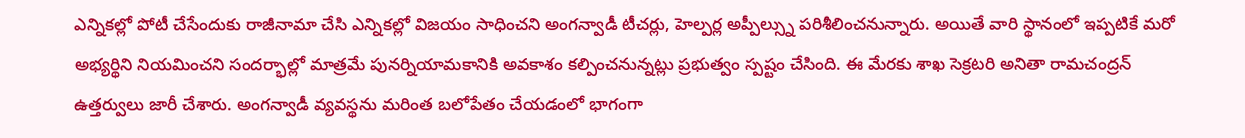ఎన్నికల్లో పోటీ చేసేందుకు రాజీనామా చేసి ఎన్నికల్లో విజయం సాధించని అంగన్వాడీ టీచర్లు, హెల్పర్ల అప్పీల్స్ను పరిశీలించనున్నారు. అయితే వారి స్థానంలో ఇప్పటికే మరో అభ్యర్థిని నియమించని సందర్భాల్లో మాత్రమే పునర్నియామకానికి అవకాశం కల్పించనున్నట్లు ప్రభుత్వం స్పష్టం చేసింది. ఈ మేరకు శాఖ సెక్రటరి అనితా రామచంద్రన్ ఉత్తర్వులు జారీ చేశారు. అంగన్వాడీ వ్యవస్థను మరింత బలోపేతం చేయడంలో భాగంగా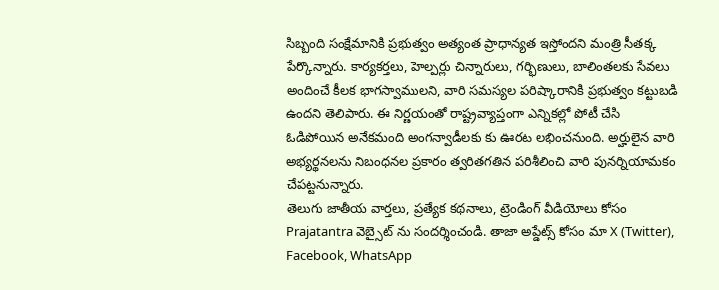సిబ్బంది సంక్షేమానికి ప్రభుత్వం అత్యంత ప్రాధాన్యత ఇస్తోందని మంత్రి సీతక్క పేర్కొన్నారు. కార్యకర్తలు, హెల్పర్లు చిన్నారులు, గర్భిణులు, బాలింతలకు సేవలు అందించే కీలక భాగస్వాములని, వారి సమస్యల పరిష్కారానికి ప్రభుత్వం కట్టుబడి ఉందని తెలిపారు. ఈ నిర్ణయంతో రాష్ట్రవ్యాప్తంగా ఎన్నికల్లో పోటీ చేసి ఓడిపోయిన అనేకమంది అంగన్వాడీలకు కు ఊరట లభించనుంది. అర్హులైన వారి అభ్యర్థనలను నిబంధనల ప్రకారం త్వరితగతిన పరిశీలించి వారి పునర్నియామకం చేపట్టనున్నారు.
తెలుగు జాతీయ వార్తలు, ప్రత్యేక కథనాలు, ట్రెండింగ్ వీడియోలు కోసం Prajatantra వెబ్సైట్ ను సందర్శించండి. తాజా అప్డేట్స్ కోసం మా X (Twitter), Facebook, WhatsApp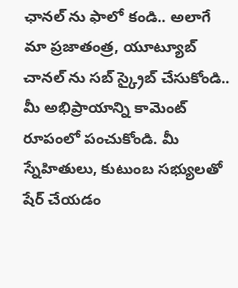ఛానల్ ను ఫాలో కండి.. అలాగే మా ప్రజాతంత్ర, యూట్యూబ్ చానల్ ను సబ్ స్క్రైబ్ చేసుకోండి.. మీ అభిప్రాయాన్ని కామెంట్ రూపంలో పంచుకోండి. మీ స్నేహితులు, కుటుంబ సభ్యులతో షేర్ చేయడం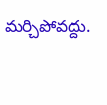మర్చిపోవద్దు.